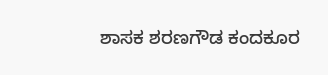ಶಾಸಕ ಶರಣಗೌಡ ಕಂದಕೂರ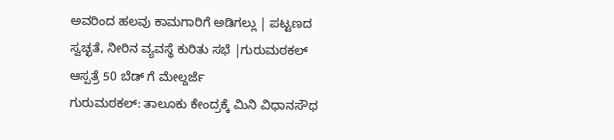ಅವರಿಂದ ಹಲವು ಕಾಮಗಾರಿಗೆ ಅಡಿಗಲ್ಲು | ಪಟ್ಟಣದ ಸ್ವಚ್ಛತೆ, ನೀರಿನ ವ್ಯವಸ್ಥೆ ಕುರಿತು ಸಭೆ |ಗುರುಮಠಕಲ್ ಆಸ್ಪತ್ರೆ 50 ಬೆಡ್ ಗೆ ಮೇಲ್ದರ್ಜೆ
ಗುರುಮಠಕಲ್: ತಾಲೂಕು ಕೇಂದ್ರಕ್ಕೆ ಮಿನಿ ವಿಧಾನಸೌಧ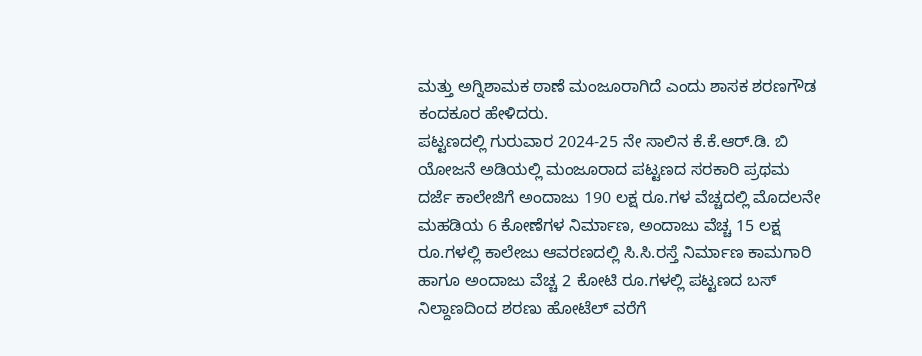ಮತ್ತು ಅಗ್ನಿಶಾಮಕ ಠಾಣೆ ಮಂಜೂರಾಗಿದೆ ಎಂದು ಶಾಸಕ ಶರಣಗೌಡ ಕಂದಕೂರ ಹೇಳಿದರು.
ಪಟ್ಟಣದಲ್ಲಿ ಗುರುವಾರ 2024-25 ನೇ ಸಾಲಿನ ಕೆ.ಕೆ.ಆರ್.ಡಿ. ಬಿ ಯೋಜನೆ ಅಡಿಯಲ್ಲಿ ಮಂಜೂರಾದ ಪಟ್ಟಣದ ಸರಕಾರಿ ಪ್ರಥಮ ದರ್ಜೆ ಕಾಲೇಜಿಗೆ ಅಂದಾಜು 190 ಲಕ್ಷ ರೂ.ಗಳ ವೆಚ್ಚದಲ್ಲಿ ಮೊದಲನೇ ಮಹಡಿಯ 6 ಕೋಣೆಗಳ ನಿರ್ಮಾಣ, ಅಂದಾಜು ವೆಚ್ಚ 15 ಲಕ್ಷ ರೂ.ಗಳಲ್ಲಿ ಕಾಲೇಜು ಆವರಣದಲ್ಲಿ ಸಿ.ಸಿ.ರಸ್ತೆ ನಿರ್ಮಾಣ ಕಾಮಗಾರಿ ಹಾಗೂ ಅಂದಾಜು ವೆಚ್ಚ 2 ಕೋಟಿ ರೂ.ಗಳಲ್ಲಿ ಪಟ್ಟಣದ ಬಸ್ ನಿಲ್ದಾಣದಿಂದ ಶರಣು ಹೋಟೆಲ್ ವರೆಗೆ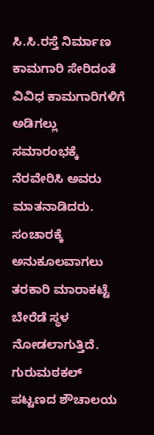ಸಿ.ಸಿ.ರಸ್ತೆ ನಿರ್ಮಾಣ ಕಾಮಗಾರಿ ಸೇರಿದಂತೆ ವಿವಿಧ ಕಾಮಗಾರಿಗಳಿಗೆ ಅಡಿಗಲ್ಲು ಸಮಾರಂಭಕ್ಕೆ ನೆರವೇರಿಸಿ ಅವರು ಮಾತನಾಡಿದರು.
ಸಂಚಾರಕ್ಕೆ ಅನುಕೂಲವಾಗಲು ತರಕಾರಿ ಮಾರಾಕಟ್ಟೆ ಬೇರೆಡೆ ಸ್ಥಳ ನೋಡಲಾಗುತ್ತಿದೆ. ಗುರುಮಠಕಲ್ ಪಟ್ಟಣದ ಶೌಚಾಲಯ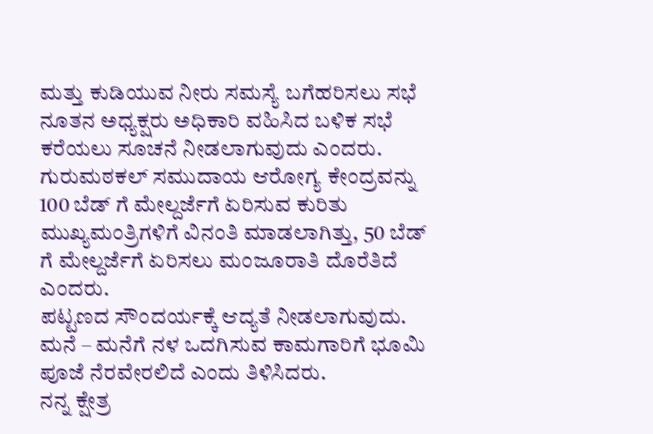ಮತ್ತು ಕುಡಿಯುವ ನೀರು ಸಮಸ್ಯೆ ಬಗೆಹರಿಸಲು ಸಭೆ ನೂತನ ಅಧ್ಯಕ್ಷರು ಅಧಿಕಾರಿ ವಹಿಸಿದ ಬಳಿಕ ಸಭೆ ಕರೆಯಲು ಸೂಚನೆ ನೀಡಲಾಗುವುದು ಎಂದರು.
ಗುರುಮಠಕಲ್ ಸಮುದಾಯ ಆರೋಗ್ಯ ಕೇಂದ್ರವನ್ನು 100 ಬೆಡ್ ಗೆ ಮೇಲ್ದರ್ಜೆಗೆ ಏರಿಸುವ ಕುರಿತು ಮುಖ್ಯಮಂತ್ರಿಗಳಿಗೆ ವಿನಂತಿ ಮಾಡಲಾಗಿತ್ತು, 50 ಬೆಡ್ ಗೆ ಮೇಲ್ದರ್ಜೆಗೆ ಏರಿಸಲು ಮಂಜೂರಾತಿ ದೊರೆತಿದೆ ಎಂದರು.
ಪಟ್ಟಣದ ಸೌಂದರ್ಯಕ್ಕೆ ಆದ್ಯತೆ ನೀಡಲಾಗುವುದು. ಮನೆ – ಮನೆಗೆ ನಳ ಒದಗಿಸುವ ಕಾಮಗಾರಿಗೆ ಭೂಮಿ ಪೂಜೆ ನೆರವೇರಲಿದೆ ಎಂದು ತಿಳಿಸಿದರು.
ನನ್ನ ಕ್ಷೇತ್ರ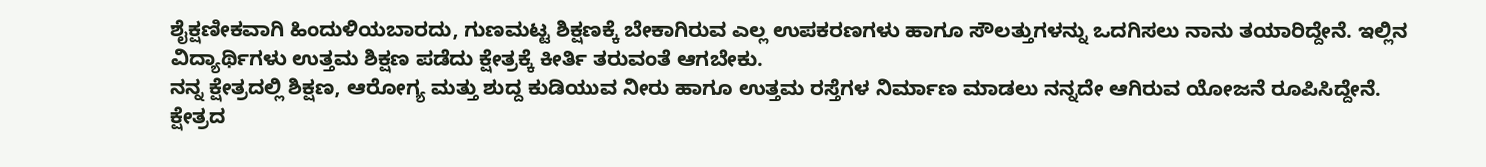ಶೈಕ್ಷಣೀಕವಾಗಿ ಹಿಂದುಳಿಯಬಾರದು, ಗುಣಮಟ್ಟ ಶಿಕ್ಷಣಕ್ಕೆ ಬೇಕಾಗಿರುವ ಎಲ್ಲ ಉಪಕರಣಗಳು ಹಾಗೂ ಸೌಲತ್ತುಗಳನ್ನು ಒದಗಿಸಲು ನಾನು ತಯಾರಿದ್ದೇನೆ. ಇಲ್ಲಿನ ವಿದ್ಯಾರ್ಥಿಗಳು ಉತ್ತಮ ಶಿಕ್ಷಣ ಪಡೆದು ಕ್ಷೇತ್ರಕ್ಕೆ ಕೀರ್ತಿ ತರುವಂತೆ ಆಗಬೇಕು.
ನನ್ನ ಕ್ಷೇತ್ರದಲ್ಲಿ ಶಿಕ್ಷಣ, ಆರೋಗ್ಯ ಮತ್ತು ಶುದ್ದ ಕುಡಿಯುವ ನೀರು ಹಾಗೂ ಉತ್ತಮ ರಸ್ತೆಗಳ ನಿರ್ಮಾಣ ಮಾಡಲು ನನ್ನದೇ ಆಗಿರುವ ಯೋಜನೆ ರೂಪಿಸಿದ್ದೇನೆ. ಕ್ಷೇತ್ರದ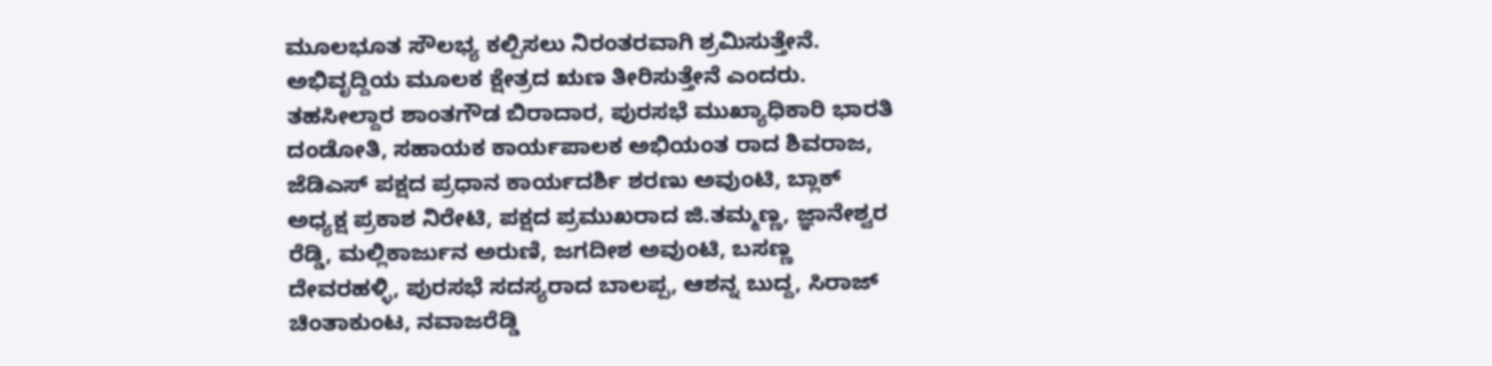ಮೂಲಭೂತ ಸೌಲಭ್ಯ ಕಲ್ಪಿಸಲು ನಿರಂತರವಾಗಿ ಶ್ರಮಿಸುತ್ತೇನೆ. ಅಭಿವೃದ್ದಿಯ ಮೂಲಕ ಕ್ಷೇತ್ರದ ಋಣ ತೀರಿಸುತ್ತೇನೆ ಎಂದರು.
ತಹಸೀಲ್ದಾರ ಶಾಂತಗೌಡ ಬಿರಾದಾರ, ಪುರಸಭೆ ಮುಖ್ಯಾಧಿಕಾರಿ ಭಾರತಿ ದಂಡೋತಿ, ಸಹಾಯಕ ಕಾರ್ಯಪಾಲಕ ಅಭಿಯಂತ ರಾದ ಶಿವರಾಜ, ಜೆಡಿಎಸ್ ಪಕ್ಷದ ಪ್ರಧಾನ ಕಾರ್ಯದರ್ಶಿ ಶರಣು ಅವುಂಟಿ, ಬ್ಲಾಕ್ ಅಧ್ಯಕ್ಷ ಪ್ರಕಾಶ ನಿರೇಟಿ, ಪಕ್ಷದ ಪ್ರಮುಖರಾದ ಜಿ.ತಮ್ಮಣ್ಣ, ಜ್ಞಾನೇಶ್ವರ ರೆಡ್ಡಿ, ಮಲ್ಲಿಕಾರ್ಜುನ ಅರುಣಿ, ಜಗದೀಶ ಅವುಂಟಿ, ಬಸಣ್ಣ ದೇವರಹಳ್ಳಿ, ಪುರಸಭೆ ಸದಸ್ಯರಾದ ಬಾಲಪ್ಪ, ಆಶನ್ನ ಬುದ್ದ, ಸಿರಾಜ್ ಚಿಂತಾಕುಂಟ, ನವಾಜರೆಡ್ಡಿ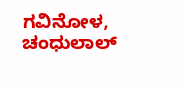ಗವಿನೋಳ, ಚಂಧುಲಾಲ್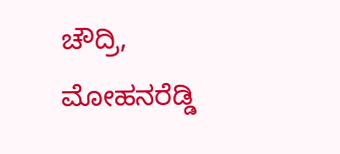ಚೌದ್ರಿ, ಮೋಹನರೆಡ್ಡಿ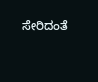ಸೇರಿದಂತೆ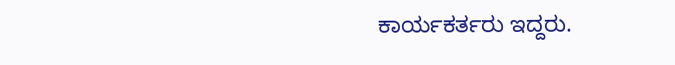ಕಾರ್ಯಕರ್ತರು ಇದ್ದರು.